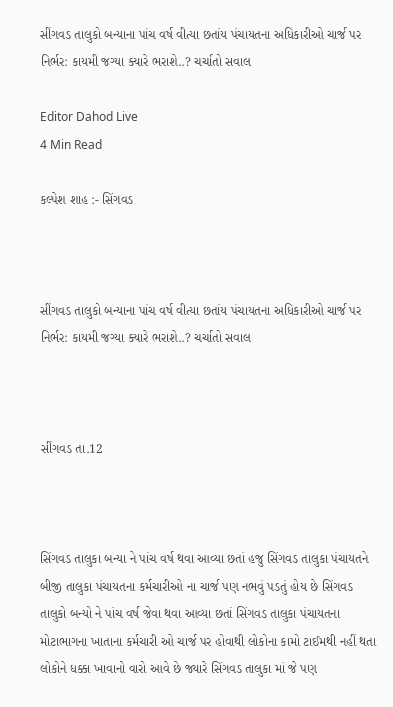સીંગવડ તાલુકો બન્યાના પાંચ વર્ષ વીત્યા છતાંય પંચાયતના અધિકારીઓ ચાર્જ પર નિર્ભર: કાયમી જગ્યા ક્યારે ભરાશે..? ચર્ચાતો સવાલ

Editor Dahod Live
4 Min Read

કલ્પેશ શાહ :- સિંગવડ



સીંગવડ તાલુકો બન્યાના પાંચ વર્ષ વીત્યા છતાંય પંચાયતના અધિકારીઓ ચાર્જ પર નિર્ભર: કાયમી જગ્યા ક્યારે ભરાશે..? ચર્ચાતો સવાલ



સીંગવડ તા.12



સિંગવડ તાલુકા બન્યા ને પાંચ વર્ષ થવા આવ્યા છતાં હજુ સિંગવડ તાલુકા પંચાયતને બીજી તાલુકા પંચાયતના કર્મચારીઓ ના ચાર્જ પણ નભવું પડતું હોય છે સિંગવડ તાલુકો બન્યો ને પાંચ વર્ષ જેવા થવા આવ્યા છતાં સિંગવડ તાલુકા પંચાયતના મોટાભાગના ખાતાના કર્મચારી ઓ ચાર્જ પર હોવાથી લોકોના કામો ટાઈમથી નહીં થતા લોકોને ધક્કા ખાવાનો વારો આવે છે જ્યારે સિંગવડ તાલુકા માં જે પણ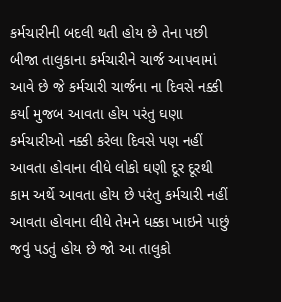કર્મચારીની બદલી થતી હોય છે તેના પછી બીજા તાલુકાના કર્મચારીને ચાર્જ આપવામાં આવે છે જે કર્મચારી ચાર્જના ના દિવસે નક્કી કર્યા મુજબ આવતા હોય પરંતુ ઘણા કર્મચારીઓ નક્કી કરેલા દિવસે પણ નહીં આવતા હોવાના લીધે લોકો ઘણી દૂર દૂરથી કામ અર્થે આવતા હોય છે પરંતુ કર્મચારી નહીં આવતા હોવાના લીધે તેમને ધક્કા ખાઇને પાછું જવું પડતું હોય છે જો આ તાલુકો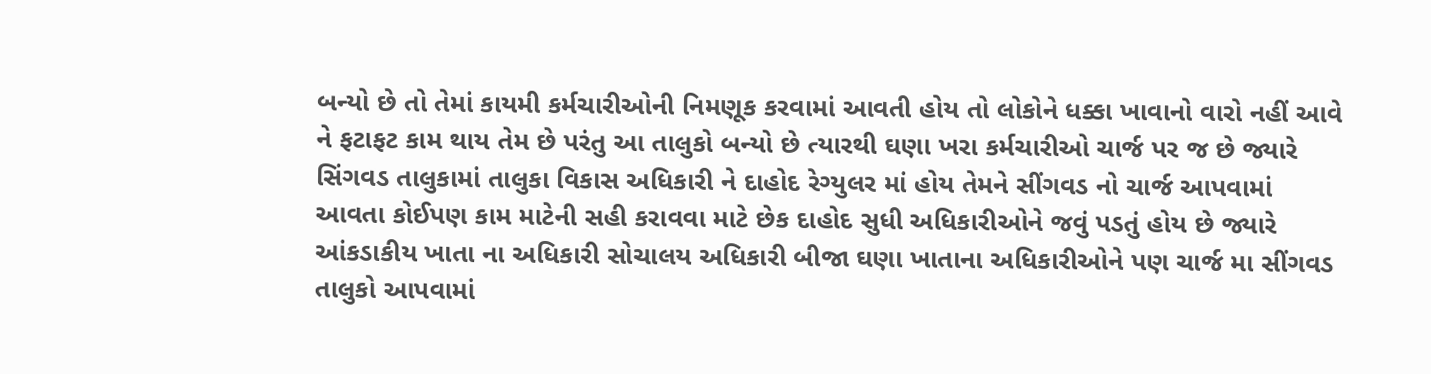બન્યો છે તો તેમાં કાયમી કર્મચારીઓની નિમણૂક કરવામાં આવતી હોય તો લોકોને ધક્કા ખાવાનો વારો નહીં આવે ને ફટાફટ કામ થાય તેમ છે પરંતુ આ તાલુકો બન્યો છે ત્યારથી ઘણા ખરા કર્મચારીઓ ચાર્જ પર જ છે જ્યારે સિંગવડ તાલુકામાં તાલુકા વિકાસ અધિકારી ને દાહોદ રેગ્યુલર માં હોય તેમને સીંગવડ નો ચાર્જ આપવામાં આવતા કોઈપણ કામ માટેની સહી કરાવવા માટે છેક દાહોદ સુધી અધિકારીઓને જવું પડતું હોય છે જ્યારે આંકડાકીય ખાતા ના અધિકારી સોચાલય અધિકારી બીજા ઘણા ખાતાના અધિકારીઓને પણ ચાર્જ મા સીંગવડ તાલુકો આપવામાં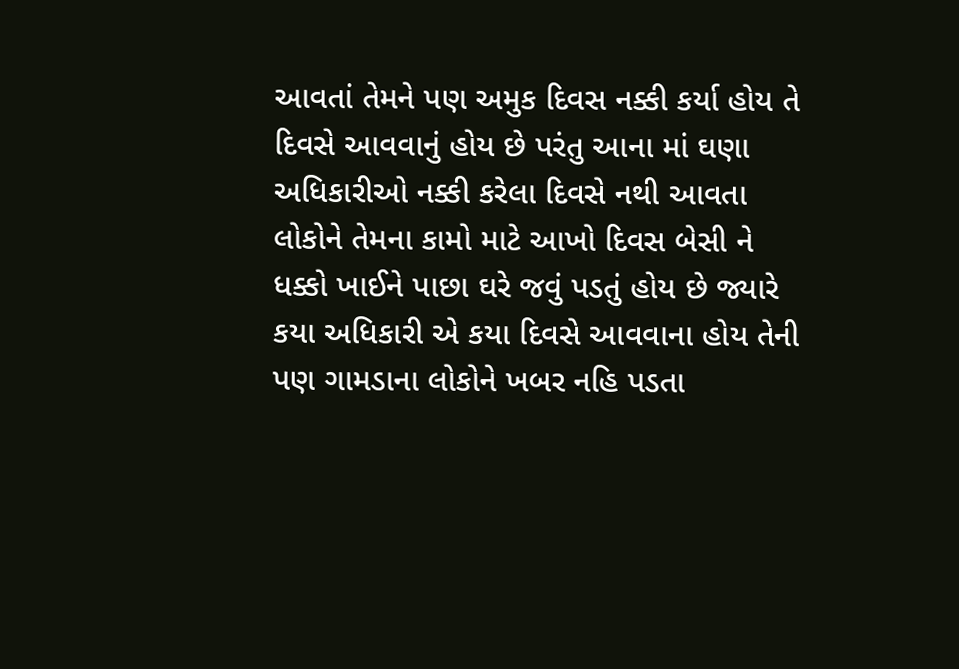આવતાં તેમને પણ અમુક દિવસ નક્કી કર્યા હોય તે દિવસે આવવાનું હોય છે પરંતુ આના માં ઘણા અધિકારીઓ નક્કી કરેલા દિવસે નથી આવતા લોકોને તેમના કામો માટે આખો દિવસ બેસી ને ધક્કો ખાઈને પાછા ઘરે જવું પડતું હોય છે જ્યારે કયા અધિકારી એ કયા દિવસે આવવાના હોય તેની પણ ગામડાના લોકોને ખબર નહિ પડતા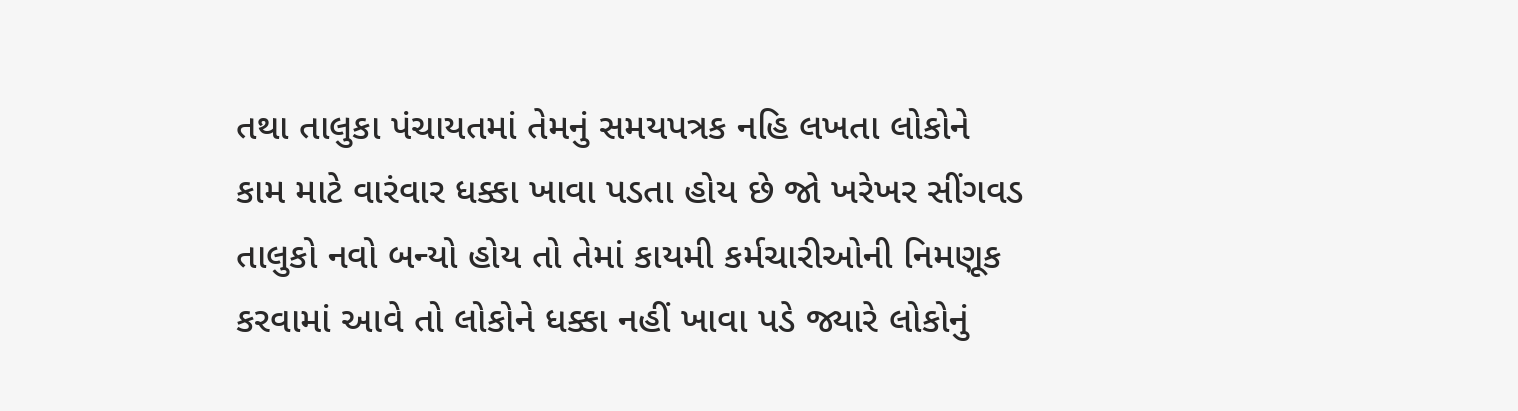તથા તાલુકા પંચાયતમાં તેમનું સમયપત્રક નહિ લખતા લોકોને કામ માટે વારંવાર ધક્કા ખાવા પડતા હોય છે જો ખરેખર સીંગવડ તાલુકો નવો બન્યો હોય તો તેમાં કાયમી કર્મચારીઓની નિમણૂક કરવામાં આવે તો લોકોને ધક્કા નહીં ખાવા પડે જ્યારે લોકોનું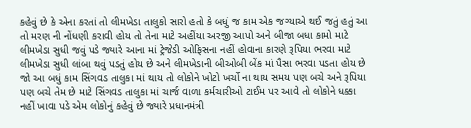કહેવું છે કે એના કરતાં તો લીમખેડા તાલુકો સારો હતો કે બધું જ કામ એક જગ્યાએ થઈ જતું હતું આ તો મરણ ની નોંધણી કરાવી હોય તો તેના માટે અહીંયા અરજી આપો અને બીજા બધા કામો માટે લીમખેડા સુધી જવું પડે જ્યારે આના માં ટ્રેજેડી ઓફિસના નહીં હોવાના કારણે રૂપિયા ભરવા માટે લીમખેડા સુધી લાંબા થવું પડતું હોય છે અને લીમખેડાની બીઓબી બેંક માં પૈસા ભરવા પડતા હોય છે જો આ બધું કામ સિંગવડ તાલુકા માં થાય તો લોકોને ખોટો ખર્ચો ના થાય સમય પણ બચે અને રૂપિયા પણ બચે તેમ છે માટે સિંગવડ તાલુકા માં ચાર્જ વાળા કર્મચારીઓ ટાઈમ પર આવે તો લોકોને ધક્કા નહીં ખાવા પડે એમ લોકોનું કહેવું છે જ્યારે પ્રધાનમંત્રી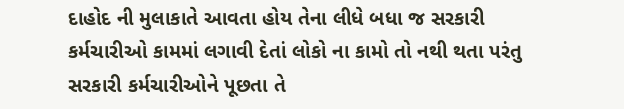દાહોદ ની મુલાકાતે આવતા હોય તેના લીધે બધા જ સરકારી કર્મચારીઓ કામમાં લગાવી દેતાં લોકો ના કામો તો નથી થતા પરંતુ સરકારી કર્મચારીઓને પૂછતા તે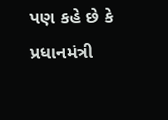પણ કહે છે કે પ્રધાનમંત્રી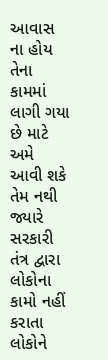આવાસ ના હોય તેના કામમાં લાગી ગયા છે માટે અમે આવી શકે તેમ નથી જ્યારે સરકારી તંત્ર દ્વારા લોકોના કામો નહીં કરાતા લોકોને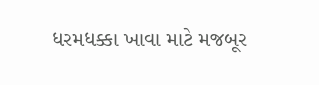ધરમધક્કા ખાવા માટે મજબૂર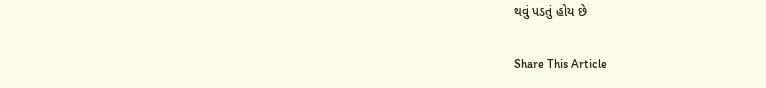થવું પડતું હોય છે

Share This Article